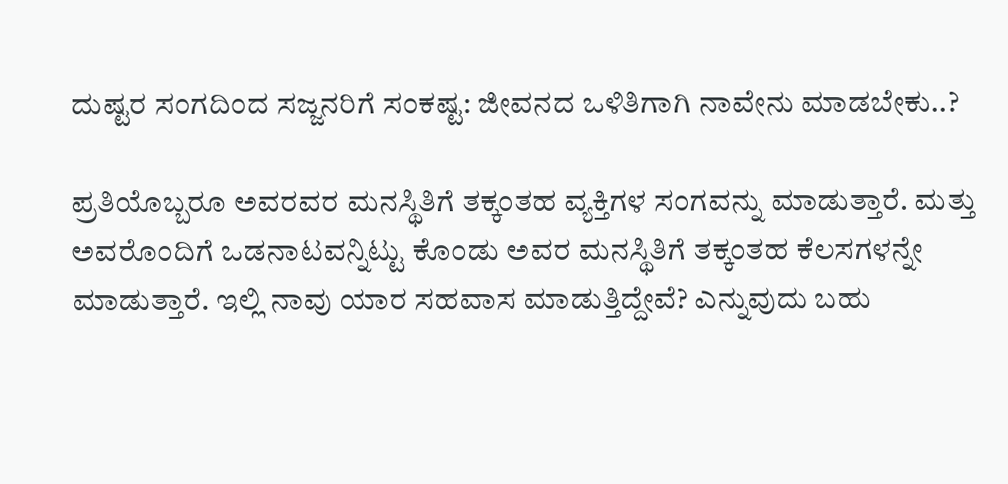ದುಷ್ಟರ ಸಂಗದಿಂದ ಸಜ್ಜನರಿಗೆ ಸಂಕಷ್ಟ: ಜೀವನದ ಒಳಿತಿಗಾಗಿ ನಾವೇನು ಮಾಡಬೇಕು..?

ಪ್ರತಿಯೊಬ್ಬರೂ ಅವರವರ ಮನಸ್ಥಿತಿಗೆ ತಕ್ಕಂತಹ ವ್ಯಕ್ತಿಗಳ ಸಂಗವನ್ನು ಮಾಡುತ್ತಾರೆ. ಮತ್ತು ಅವರೊಂದಿಗೆ ಒಡನಾಟವನ್ನಿಟ್ಟು ಕೊಂಡು ಅವರ ಮನಸ್ಥಿತಿಗೆ ತಕ್ಕಂತಹ ಕೆಲಸಗಳನ್ನೇ ಮಾಡುತ್ತಾರೆ. ಇಲ್ಲಿ ನಾವು ಯಾರ ಸಹವಾಸ ಮಾಡುತ್ತಿದ್ದೇವೆ? ಎನ್ನುವುದು ಬಹು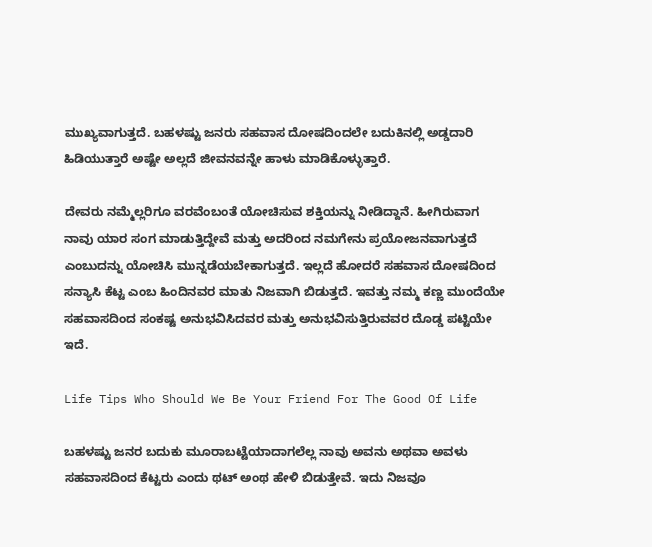ಮುಖ್ಯವಾಗುತ್ತದೆ. ಬಹಳಷ್ಟು ಜನರು ಸಹವಾಸ ದೋಷದಿಂದಲೇ ಬದುಕಿನಲ್ಲಿ ಅಡ್ಡದಾರಿ ಹಿಡಿಯುತ್ತಾರೆ ಅಷ್ಟೇ ಅಲ್ಲದೆ ಜೀವನವನ್ನೇ ಹಾಳು ಮಾಡಿಕೊಳ್ಳುತ್ತಾರೆ.

ದೇವರು ನಮ್ಮೆಲ್ಲರಿಗೂ ವರವೆಂಬಂತೆ ಯೋಚಿಸುವ ಶಕ್ತಿಯನ್ನು ನೀಡಿದ್ದಾನೆ. ಹೀಗಿರುವಾಗ ನಾವು ಯಾರ ಸಂಗ ಮಾಡುತ್ತಿದ್ದೇವೆ ಮತ್ತು ಅದರಿಂದ ನಮಗೇನು ಪ್ರಯೋಜನವಾಗುತ್ತದೆ ಎಂಬುದನ್ನು ಯೋಚಿಸಿ ಮುನ್ನಡೆಯಬೇಕಾಗುತ್ತದೆ. ಇಲ್ಲದೆ ಹೋದರೆ ಸಹವಾಸ ದೋಷದಿಂದ ಸನ್ಯಾಸಿ ಕೆಟ್ಟ ಎಂಬ ಹಿಂದಿನವರ ಮಾತು ನಿಜವಾಗಿ ಬಿಡುತ್ತದೆ. ಇವತ್ತು ನಮ್ಮ ಕಣ್ಣ ಮುಂದೆಯೇ ಸಹವಾಸದಿಂದ ಸಂಕಷ್ಟ ಅನುಭವಿಸಿದವರ ಮತ್ತು ಅನುಭವಿಸುತ್ತಿರುವವರ ದೊಡ್ಡ ಪಟ್ಟಿಯೇ ಇದೆ.

Life Tips Who Should We Be Your Friend For The Good Of Life

ಬಹಳಷ್ಟು ಜನರ ಬದುಕು ಮೂರಾಬಟ್ಟೆಯಾದಾಗಲೆಲ್ಲ ನಾವು ಅವನು ಅಥವಾ ಅವಳು ಸಹವಾಸದಿಂದ ಕೆಟ್ಟರು ಎಂದು ಥಟ್ ಅಂಥ ಹೇಳಿ ಬಿಡುತ್ತೇವೆ. ಇದು ನಿಜವೂ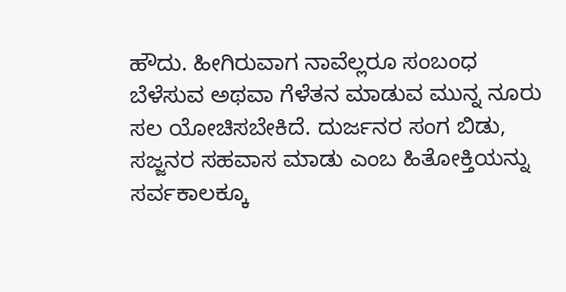ಹೌದು. ಹೀಗಿರುವಾಗ ನಾವೆಲ್ಲರೂ ಸಂಬಂಧ ಬೆಳೆಸುವ ಅಥವಾ ಗೆಳೆತನ ಮಾಡುವ ಮುನ್ನ ನೂರು ಸಲ ಯೋಚಿಸಬೇಕಿದೆ. ದುರ್ಜನರ ಸಂಗ ಬಿಡು, ಸಜ್ಜನರ ಸಹವಾಸ ಮಾಡು ಎಂಬ ಹಿತೋಕ್ತಿಯನ್ನು ಸರ್ವಕಾಲಕ್ಕೂ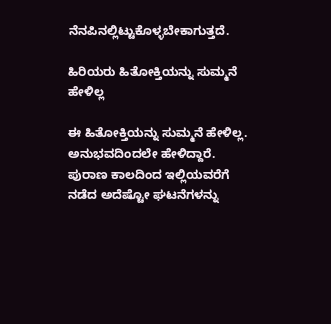ನೆನಪಿನಲ್ಲಿಟ್ಟುಕೊಳ್ಳಬೇಕಾಗುತ್ತದೆ.

ಹಿರಿಯರು ಹಿತೋಕ್ತಿಯನ್ನು ಸುಮ್ಮನೆ ಹೇಳಿಲ್ಲ

ಈ ಹಿತೋಕ್ತಿಯನ್ನು ಸುಮ್ಮನೆ ಹೇಳಿಲ್ಲ. ಅನುಭವದಿಂದಲೇ ಹೇಳಿದ್ದಾರೆ. ಪುರಾಣ ಕಾಲದಿಂದ ಇಲ್ಲಿಯವರೆಗೆ ನಡೆದ ಅದೆಷ್ಟೋ ಘಟನೆಗಳನ್ನು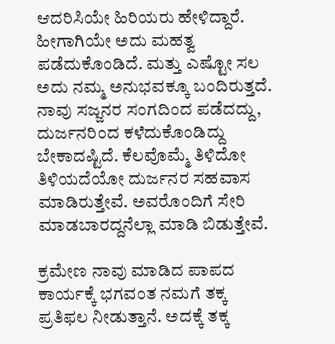ಆದರಿಸಿಯೇ ಹಿರಿಯರು ಹೇಳಿದ್ದಾರೆ. ಹೀಗಾಗಿಯೇ ಅದು ಮಹತ್ವ ಪಡೆದುಕೊಂಡಿದೆ. ಮತ್ತು ಎಷ್ಟೋ ಸಲ ಅದು ನಮ್ಮ ಅನುಭವಕ್ಕೂ ಬಂದಿರುತ್ತದೆ. ನಾವು ಸಜ್ಜನರ ಸಂಗದಿಂದ ಪಡೆದದ್ದು, ದುರ್ಜನರಿಂದ ಕಳೆದುಕೊಂಡಿದ್ದು ಬೇಕಾದಷ್ಟಿದೆ. ಕೆಲವೊಮ್ಮೆ ತಿಳಿದೋ ತಿಳಿಯದೆಯೋ ದುರ್ಜನರ ಸಹವಾಸ ಮಾಡಿರುತ್ತೇವೆ. ಅವರೊಂದಿಗೆ ಸೇರಿ ಮಾಡಬಾರದ್ದನೆಲ್ಲಾ ಮಾಡಿ ಬಿಡುತ್ತೇವೆ.

ಕ್ರಮೇಣ ನಾವು ಮಾಡಿದ ಪಾಪದ ಕಾರ್ಯಕ್ಕೆ ಭಗವಂತ ನಮಗೆ ತಕ್ಕ ಪ್ರತಿಫಲ ನೀಡುತ್ತಾನೆ. ಅದಕ್ಕೆ ತಕ್ಕ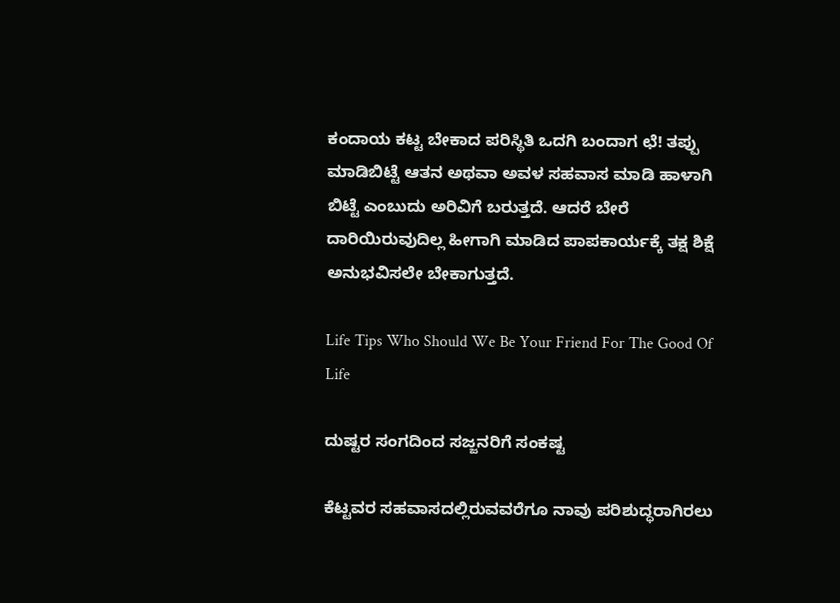ಕಂದಾಯ ಕಟ್ಟ ಬೇಕಾದ ಪರಿಸ್ಥಿತಿ ಒದಗಿ ಬಂದಾಗ ಛೆ! ತಪ್ಪು ಮಾಡಿಬಿಟ್ಟೆ ಆತನ ಅಥವಾ ಅವಳ ಸಹವಾಸ ಮಾಡಿ ಹಾಳಾಗಿ ಬಿಟ್ಟೆ ಎಂಬುದು ಅರಿವಿಗೆ ಬರುತ್ತದೆ. ಆದರೆ ಬೇರೆ ದಾರಿಯಿರುವುದಿಲ್ಲ ಹೀಗಾಗಿ ಮಾಡಿದ ಪಾಪಕಾರ್ಯಕ್ಕೆ ತಕ್ಷ ಶಿಕ್ಷೆ ಅನುಭವಿಸಲೇ ಬೇಕಾಗುತ್ತದೆ.

Life Tips Who Should We Be Your Friend For The Good Of Life

ದುಷ್ಟರ ಸಂಗದಿಂದ ಸಜ್ಜನರಿಗೆ ಸಂಕಷ್ಟ

ಕೆಟ್ಟವರ ಸಹವಾಸದಲ್ಲಿರುವವರೆಗೂ ನಾವು ಪರಿಶುದ್ಧರಾಗಿರಲು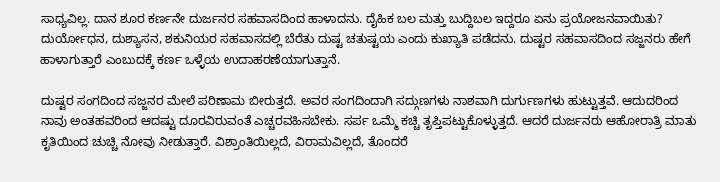ಸಾಧ್ಯವಿಲ್ಲ. ದಾನ ಶೂರ ಕರ್ಣನೇ ದುರ್ಜನರ ಸಹವಾಸದಿಂದ ಹಾಳಾದನು. ದೈಹಿಕ ಬಲ ಮತ್ತು ಬುದ್ದಿಬಲ ಇದ್ದರೂ ಏನು ಪ್ರಯೋಜನವಾಯಿತು? ದುರ್ಯೋಧನ, ದುಶ್ಯಾಸನ, ಶಕುನಿಯರ ಸಹವಾಸದಲ್ಲಿ ಬೆರೆತು ದುಷ್ಟ ಚತುಷ್ಟಯ ಎಂದು ಕುಖ್ಯಾತಿ ಪಡೆದನು. ದುಷ್ಟರ ಸಹವಾಸದಿಂದ ಸಜ್ಜನರು ಹೇಗೆ ಹಾಳಾಗುತ್ತಾರೆ ಎಂಬುದಕ್ಕೆ ಕರ್ಣ ಒಳ್ಳೆಯ ಉದಾಹರಣೆಯಾಗುತ್ತಾನೆ.

ದುಷ್ಟರ ಸಂಗದಿಂದ ಸಜ್ಜನರ ಮೇಲೆ ಪರಿಣಾಮ ಬೀರುತ್ತದೆ. ಅವರ ಸಂಗದಿಂದಾಗಿ ಸದ್ಗುಣಗಳು ನಾಶವಾಗಿ ದುರ್ಗುಣಗಳು ಹುಟ್ಟುತ್ತವೆ. ಆದುದರಿಂದ ನಾವು ಅಂತಹವರಿಂದ ಆದಷ್ಟು ದೂರವಿರುವಂತೆ ಎಚ್ಚರವಹಿಸಬೇಕು. ಸರ್ಪ ಒಮ್ಮೆ ಕಚ್ಚಿ ತೃಪ್ತಿಪಟ್ಟುಕೊಳ್ಳುತ್ತದೆ. ಆದರೆ ದುರ್ಜನರು ಆಹೋರಾತ್ರಿ ಮಾತು ಕೃತಿಯಿಂದ ಚುಚ್ಚಿ ನೋವು ನೀಡುತ್ತಾರೆ. ವಿಶ್ರಾಂತಿಯಿಲ್ಲದೆ, ವಿರಾಮವಿಲ್ಲದೆ, ತೊಂದರೆ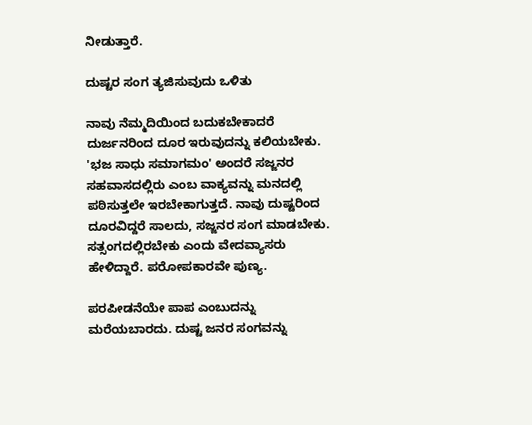ನೀಡುತ್ತಾರೆ.

ದುಷ್ಟರ ಸಂಗ ತ್ಯಜಿಸುವುದು ಒಳಿತು

ನಾವು ನೆಮ್ಮದಿಯಿಂದ ಬದುಕಬೇಕಾದರೆ ದುರ್ಜನರಿಂದ ದೂರ ಇರುವುದನ್ನು ಕಲಿಯಬೇಕು. 'ಭಜ ಸಾಧು ಸಮಾಗಮಂ' ಅಂದರೆ ಸಜ್ಜನರ ಸಹವಾಸದಲ್ಲಿರು ಎಂಬ ವಾಕ್ಯವನ್ನು ಮನದಲ್ಲಿ ಪಠಿಸುತ್ತಲೇ ಇರಬೇಕಾಗುತ್ತದೆ. ನಾವು ದುಷ್ಟರಿಂದ ದೂರವಿದ್ದರೆ ಸಾಲದು, ಸಜ್ಜನರ ಸಂಗ ಮಾಡಬೇಕು. ಸತ್ಸಂಗದಲ್ಲಿರಬೇಕು ಎಂದು ವೇದವ್ಯಾಸರು ಹೇಳಿದ್ದಾರೆ. ಪರೋಪಕಾರವೇ ಪುಣ್ಯ.

ಪರಪೀಡನೆಯೇ ಪಾಪ ಎಂಬುದನ್ನು ಮರೆಯಬಾರದು. ದುಷ್ಟ ಜನರ ಸಂಗವನ್ನು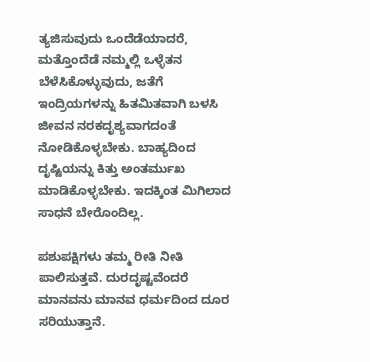ತ್ಯಜಿಸುವುದು ಒಂದೆಡೆಯಾದರೆ, ಮತ್ತೊಂದೆಡೆ ನಮ್ಮಲ್ಲಿ ಒಳ್ಳೆತನ ಬೆಳೆಸಿಕೊಳ್ಳುವುದು, ಜತೆಗೆ ಇಂದ್ರಿಯಗಳನ್ನು ಹಿತಮಿತವಾಗಿ ಬಳಸಿ ಜೀವನ ನರಕದೃಶ್ಯವಾಗದಂತೆ ನೋಡಿಕೊಳ್ಳಬೇಕು. ಬಾಹ್ಯದಿಂದ ದೃಷ್ಟಿಯನ್ನು ಕಿತ್ತು ಅಂತರ್ಮುಖ ಮಾಡಿಕೊಳ್ಳಬೇಕು. ಇದಕ್ಕಿಂತ ಮಿಗಿಲಾದ ಸಾಧನೆ ಬೇರೊಂದಿಲ್ಲ.

ಪಶುಪಕ್ಷಿಗಳು ತಮ್ಮ ರೀತಿ ನೀತಿ ಪಾಲಿಸುತ್ತವೆ. ದುರದೃಷ್ಟವೆಂದರೆ ಮಾನವನು ಮಾನವ ಧರ್ಮದಿಂದ ದೂರ ಸರಿಯುತ್ತಾನೆ.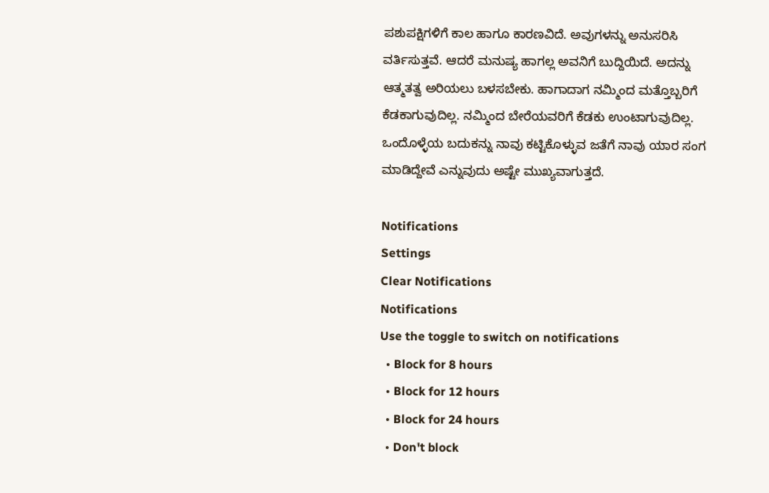ಪಶುಪಕ್ಷಿಗಳಿಗೆ ಕಾಲ ಹಾಗೂ ಕಾರಣವಿದೆ. ಅವುಗಳನ್ನು ಅನುಸರಿಸಿ ವರ್ತಿಸುತ್ತವೆ. ಆದರೆ ಮನುಷ್ಯ ಹಾಗಲ್ಲ ಅವನಿಗೆ ಬುದ್ದಿಯಿದೆ. ಅದನ್ನು ಆತ್ಮತತ್ವ ಅರಿಯಲು ಬಳಸಬೇಕು. ಹಾಗಾದಾಗ ನಮ್ಮಿಂದ ಮತ್ತೊಬ್ಬರಿಗೆ ಕೆಡಕಾಗುವುದಿಲ್ಲ. ನಮ್ಮಿಂದ ಬೇರೆಯವರಿಗೆ ಕೆಡಕು ಉಂಟಾಗುವುದಿಲ್ಲ. ಒಂದೊಳ್ಳೆಯ ಬದುಕನ್ನು ನಾವು ಕಟ್ಟಿಕೊಳ್ಳುವ ಜತೆಗೆ ನಾವು ಯಾರ ಸಂಗ ಮಾಡಿದ್ದೇವೆ ಎನ್ನುವುದು ಅಷ್ಟೇ ಮುಖ್ಯವಾಗುತ್ತದೆ.

Notifications
Settings
Clear Notifications
Notifications
Use the toggle to switch on notifications
  • Block for 8 hours
  • Block for 12 hours
  • Block for 24 hours
  • Don't block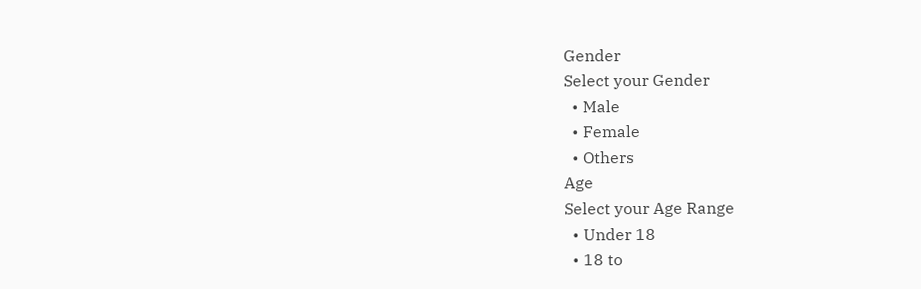Gender
Select your Gender
  • Male
  • Female
  • Others
Age
Select your Age Range
  • Under 18
  • 18 to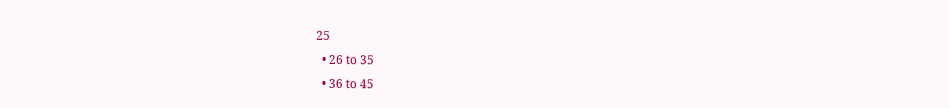25
  • 26 to 35
  • 36 to 45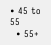• 45 to 55
  • 55+